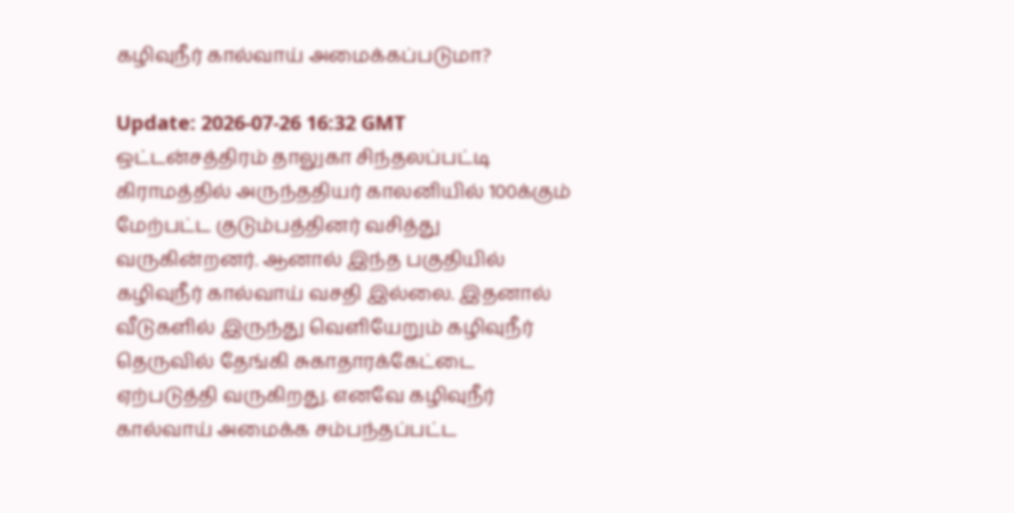கழிவுநீர் கால்வாய் அமைக்கப்படுமா?

Update: 2026-07-26 16:32 GMT
ஒட்டன்சத்திரம் தாலுகா சிந்தலப்பட்டி கிராமத்தில் அருந்ததியர் காலனியில் 100க்கும் மேற்பட்ட குடும்பத்தினர் வசித்து வருகின்றனர். ஆனால் இந்த பகுதியில் கழிவுநீர் கால்வாய் வசதி இல்லை. இதனால் வீடுகளில் இருந்து வெளியேறும் கழிவுநீர் தெருவில் தேங்கி சுகாதாரக்கேட்டை ஏற்படுத்தி வருகிறது. எனவே கழிவுநீர் கால்வாய் அமைக்க சம்பந்தப்பட்ட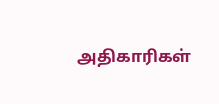அதிகாரிகள்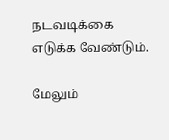நடவடிக்கை எடுக்க வேண்டும்.

மேலும்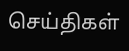செய்திகள்